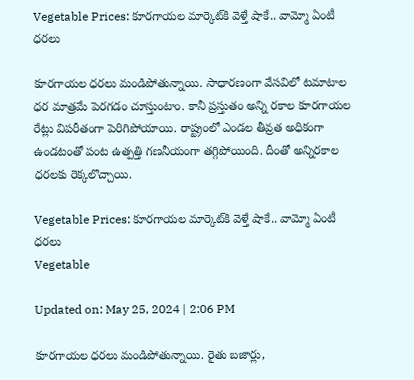Vegetable Prices: కూరగాయల మార్కెట్‌కి వెళ్తే షాకే.. వామ్మో ఏంటీ ధరలు

కూరగాయల ధరలు మండిపోతున్నాయి. సాధారణంగా వేసవిలో టమాటాల ధర మాత్రమే పెరగడం చూస్తుంటాం. కానీ ప్రస్తుతం అన్ని రకాల కూరగాయల రేట్లు విపరీతంగా పెరిగిపోయాయి. రాష్ట్రంలో ఎండల తీవ్రత అధికంగా ఉండటంతో పంట ఉత్పత్తి గణనీయంగా తగ్గిపోయింది. దీంతో అన్నిరకాల ధరలకు రెక్కలొచ్చాయి.

Vegetable Prices: కూరగాయల మార్కెట్‌కి వెళ్తే షాకే.. వామ్మో ఏంటీ ధరలు
Vegetable

Updated on: May 25, 2024 | 2:06 PM

కూరగాయల ధరలు మండిపోతున్నాయి. రైతు బజార్లు,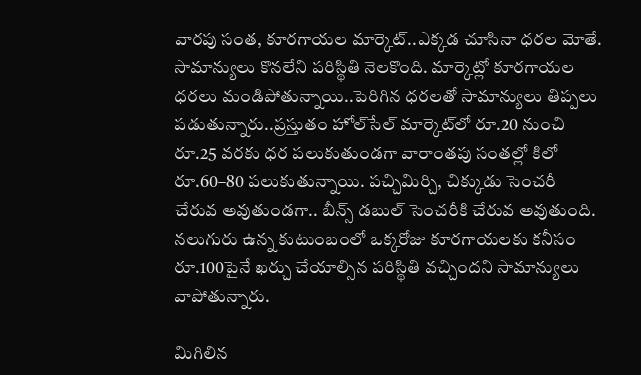వారపు సంత, కూరగాయల మార్కెట్‌..ఎక్కడ చూసినా ధరల మోతే. సామాన్యులు కొనలేని పరిస్థితి నెలకొంది. మార్కెట్లో కూరగాయల ధరలు మండిపోతున్నాయి..పెరిగిన ధరలతో సామాన్యులు తిప్పలు పడుతున్నారు..ప్రస్తుతం హోల్‌సేల్‌ మార్కెట్‌లో రూ.20 నుంచి రూ.25 వరకు ధర పలుకుతుండగా వారాంతపు సంతల్లో కిలో రూ.60–80 పలుకుతున్నాయి. పచ్చిమిర్చి, చిక్కుడు సెంచరీ చేరువ అవుతుండగా.. బీన్స్‌ డబుల్ సెంచరీకి చేరువ అవుతుంది. నలుగురు ఉన్న కుటుంబంలో ఒక్కరోజు కూరగాయలకు కనీసం రూ.100పైనే ఖర్చు చేయాల్సిన పరిస్థితి వచ్చిందని సామాన్యులు వాపోతున్నారు.

మిగిలిన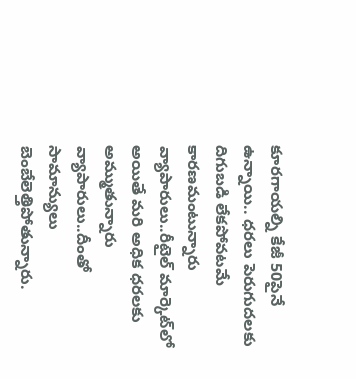కూరగాయల్ని కేజీ 50పైనే ఉన్నాయి.. ధరలు పెరుగుదలకు దిగుబడి లేకపోవటమే కారణమంటున్నారు వ్యాపారులు..రీటైల్ మార్కెట్‌లో అయితే మరి అధిక ధరలకు అమ్ముతున్నారు వ్యాపారులు..దీంతో సామాన్యులు బెంబేలెత్తిపోతున్నారు.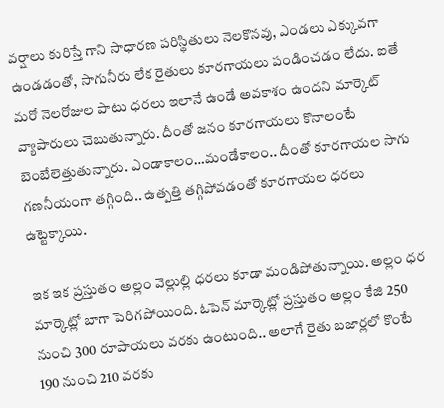వర్షాలు కురిస్తే గాని సాధారణ పరిస్థితులు నెలకొనవు, ఎండలు ఎక్కువగా ఉండడంతో, సాగునీరు లేక రైతులు కూరగాయలు పండించడం లేదు. ఐతే మరో నెలరోజుల పాటు ధరలు ఇలానే ఉండే అవకాశం ఉందని మార్కెట్‌ వ్యాపారులు చెబుతున్నారు. దీంతో జనం కూరగాయలు కొనాలంటే బెంబేలెత్తుతున్నారు. ఎండాకాలం…మండేకాలం.. దీంతో కూరగాయల సాగు గణనీయంగా తగ్గింది.. ఉత్పత్తి తగ్గిపోవడంతో కూరగాయల ధరలు ఉట్టెక్కాయి.

ఇక ఇక ప్రస్తుతం అల్లం వెల్లుల్లి ధరలు కూడా మండిపోతున్నాయి. అల్లం ధర మార్కెట్లో బాగా పెరిగపోయింది. ఓపెన్ మార్కెట్లో ప్రస్తుతం అల్లం కేజి 250 నుంచి 300 రూపాయలు వరకు ఉంటుంది.. అలాగే రైతు బజార్లలో కొంటే 190 నుంచి 210 వరకు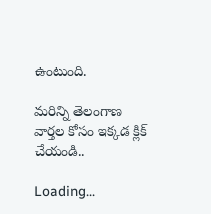ఉంటుంది.

మరిన్ని తెలంగాణ వార్తల కోసం ఇక్కడ క్లిక్ చేయండి..

Loading...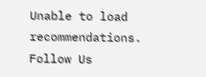Unable to load recommendations.
Follow Us